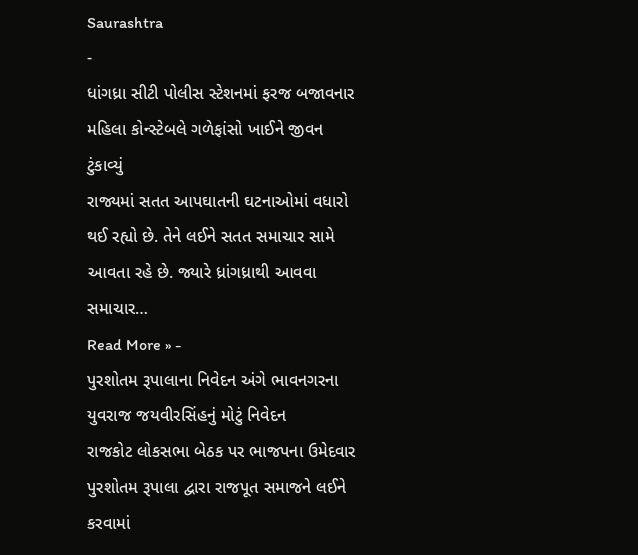Saurashtra
-
ધાંગધ્રા સીટી પોલીસ સ્ટેશનમાં ફરજ બજાવનાર મહિલા કોન્સ્ટેબલે ગળેફાંસો ખાઈને જીવન ટુંકાવ્યું
રાજ્યમાં સતત આપઘાતની ઘટનાઓમાં વધારો થઈ રહ્યો છે. તેને લઈને સતત સમાચાર સામે આવતા રહે છે. જ્યારે ધ્રાંગધ્રાથી આવવા સમાચાર…
Read More » -
પુરશોતમ રૂપાલાના નિવેદન અંગે ભાવનગરના યુવરાજ જયવીરસિંહનું મોટું નિવેદન
રાજકોટ લોકસભા બેઠક પર ભાજપના ઉમેદવાર પુરશોતમ રૂપાલા દ્વારા રાજપૂત સમાજને લઈને કરવામાં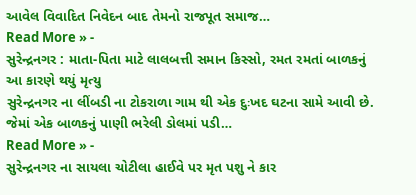આવેલ વિવાદિત નિવેદન બાદ તેમનો રાજપૂત સમાજ…
Read More » -
સુરેન્દ્રનગર : માતા-પિતા માટે લાલબત્તી સમાન કિસ્સો, રમત રમતાં બાળકનું આ કારણે થયું મૃત્યુ
સુરેન્દ્રનગર ના લીંબડી ના ટોકરાળા ગામ થી એક દુઃખદ ઘટના સામે આવી છે. જેમાં એક બાળકનું પાણી ભરેલી ડોલમાં પડી…
Read More » -
સુરેન્દ્રનગર ના સાયલા ચોટીલા હાઈવે પર મૃત પશુ ને કાર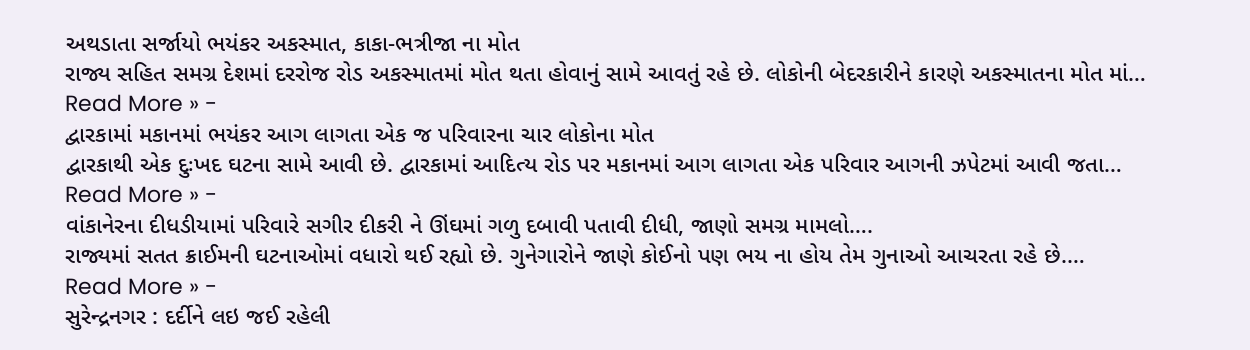અથડાતા સર્જાયો ભયંકર અકસ્માત, કાકા-ભત્રીજા ના મોત
રાજ્ય સહિત સમગ્ર દેશમાં દરરોજ રોડ અકસ્માતમાં મોત થતા હોવાનું સામે આવતું રહે છે. લોકોની બેદરકારીને કારણે અકસ્માતના મોત માં…
Read More » -
દ્વારકામાં મકાનમાં ભયંકર આગ લાગતા એક જ પરિવારના ચાર લોકોના મોત
દ્વારકાથી એક દુઃખદ ઘટના સામે આવી છે. દ્વારકામાં આદિત્ય રોડ પર મકાનમાં આગ લાગતા એક પરિવાર આગની ઝપેટમાં આવી જતા…
Read More » -
વાંકાનેરના દીધડીયામાં પરિવારે સગીર દીકરી ને ઊંઘમાં ગળુ દબાવી પતાવી દીધી, જાણો સમગ્ર મામલો….
રાજ્યમાં સતત ક્રાઈમની ઘટનાઓમાં વધારો થઈ રહ્યો છે. ગુનેગારોને જાણે કોઈનો પણ ભય ના હોય તેમ ગુનાઓ આચરતા રહે છે.…
Read More » -
સુરેન્દ્રનગર : દર્દીને લઇ જઈ રહેલી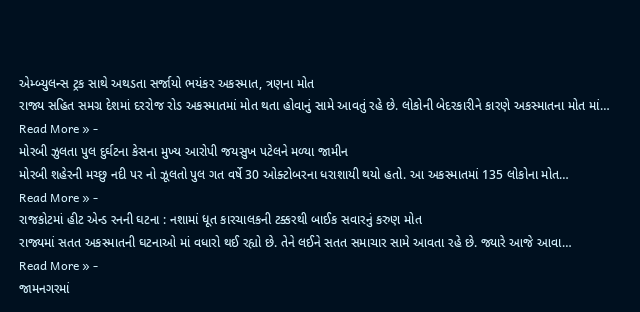એમ્બ્યુલન્સ ટ્રક સાથે અથડતા સર્જાયો ભયંકર અકસ્માત, ત્રણના મોત
રાજ્ય સહિત સમગ્ર દેશમાં દરરોજ રોડ અકસ્માતમાં મોત થતા હોવાનું સામે આવતું રહે છે. લોકોની બેદરકારીને કારણે અકસ્માતના મોત માં…
Read More » -
મોરબી ઝુલતા પુલ દુર્ઘટના કેસના મુખ્ય આરોપી જયસુખ પટેલને મળ્યા જામીન
મોરબી શહેરની મચ્છુ નદી પર નો ઝૂલતો પુલ ગત વર્ષે 30 ઓક્ટોબરના ધરાશાયી થયો હતો. આ અકસ્માતમાં 135 લોકોના મોત…
Read More » -
રાજકોટમાં હીટ એન્ડ રનની ઘટના : નશામાં ધૂત કારચાલકની ટક્કરથી બાઈક સવારનું કરુણ મોત
રાજ્યમાં સતત અકસ્માતની ઘટનાઓ માં વધારો થઈ રહ્યો છે. તેને લઈને સતત સમાચાર સામે આવતા રહે છે. જ્યારે આજે આવા…
Read More » -
જામનગરમાં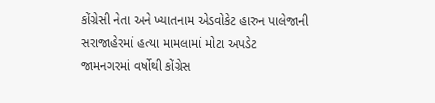કોંગ્રેસી નેતા અને ખ્યાતનામ એડવોકેટ હારુન પાલેજાની સરાજાહેરમાં હત્યા મામલામાં મોટા અપડેટ
જામનગરમાં વર્ષોથી કોંગ્રેસ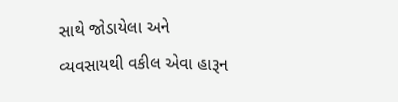સાથે જોડાયેલા અને વ્યવસાયથી વકીલ એવા હારૂન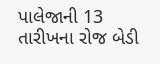પાલેજાની 13 તારીખના રોજ બેડી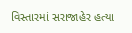વિસ્તારમાં સરાજાહેર હત્યા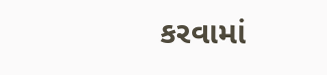કરવામાં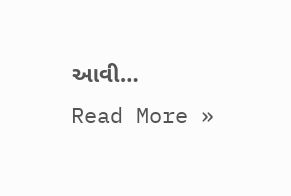આવી…
Read More »